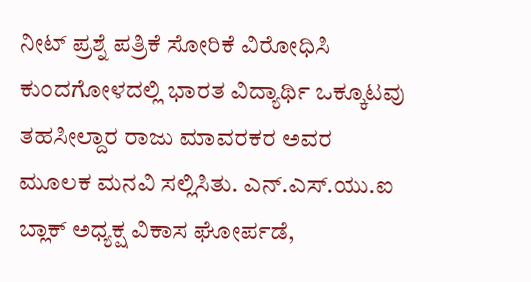ನೀಟ್ ಪ್ರಶ್ನೆ ಪತ್ರಿಕೆ ಸೋರಿಕೆ ವಿರೋಧಿಸಿ ಕುಂದಗೋಳದಲ್ಲಿ ಭಾರತ ವಿದ್ಯಾರ್ಥಿ ಒಕ್ಕೂಟವು ತಹಸೀಲ್ದಾರ ರಾಜು ಮಾವರಕರ ಅವರ ಮೂಲಕ ಮನವಿ ಸಲ್ಲಿಸಿತು. ಎನ್.ಎಸ್.ಯು.ಐ ಬ್ಲಾಕ್ ಅಧ್ಯಕ್ಷ ವಿಕಾಸ ಘೋರ್ಪಡೆ,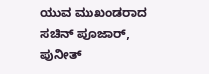ಯುವ ಮುಖಂಡರಾದ ಸಚಿನ್ ಪೂಜಾರ್, ಪುನೀತ್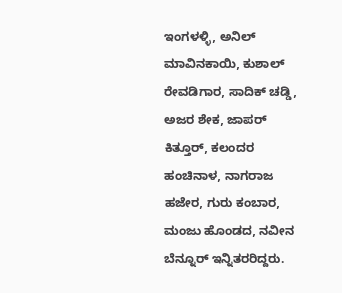ಇಂಗಳಳ್ಳಿ, ಅನಿಲ್ ಮಾವಿನಕಾಯಿ, ಕುಶಾಲ್ ರೇವಡಿಗಾರ, ಸಾದಿಕ್ ಚಡ್ಡಿ, ಅಜರ ಶೇಕ, ಜಾಪರ್ ಕಿತ್ತೂರ್, ಕಲಂದರ ಹಂಚಿನಾಳ, ನಾಗರಾಜ ಹಜೇರ, ಗುರು ಕಂಬಾರ, ಮಂಜು ಹೊಂಡದ, ನವೀನ ಬೆನ್ನೂರ್ ಇನ್ನಿತರರಿದ್ದರು.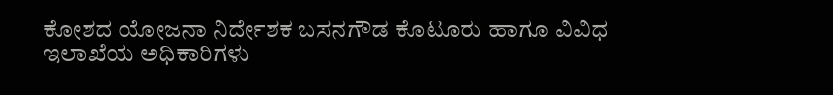ಕೋಶದ ಯೋಜನಾ ನಿರ್ದೇಶಕ ಬಸನಗೌಡ ಕೊಟೂರು ಹಾಗೂ ವಿವಿಧ ಇಲಾಖೆಯ ಅಧಿಕಾರಿಗಳು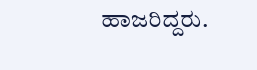ಹಾಜರಿದ್ದರು.